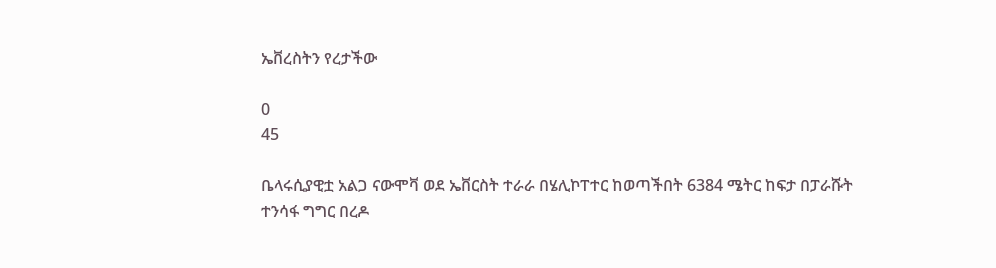ኤቨረስትን የረታችው

0
45

ቤላሩሲያዊቷ አልጋ ናውሞቫ ወደ ኤቨርስት ተራራ በሄሊኮፐተር ከወጣችበት 6384 ሜትር ከፍታ በፓራሹት ተንሳፋ ግግር በረዶ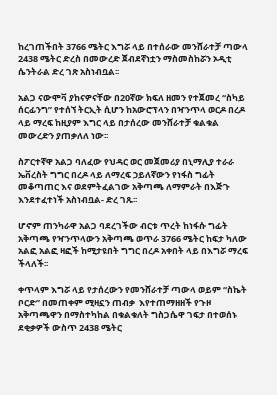ከረገጠችበት 3766 ሜትር እግሯ ላይ በተሰራው መንሸራተቻ ጣውላ 2438 ሜትር ድረስ በመውረድ ጀብደኛነቷን ማስመስከሯን ኦዲቲ ሴንትራል ድረ ገጽ አስነብቧል፡፡

አልጋ ናውሞቫ ያከናዎናቸው በ20ኛው ክፍለ ዘመን የተጀመረ “ስካይ ሰርፊንግ” የተሰኘ ትርኢት ሲሆን ከአውሮፕላን በዣንጥላ ወርዶ በረዶ ላይ ማረፍ ከዚያም እግር ላይ በታሰረው መንሸራተቻ ቁልቁል መውረድን ያጠቃለለ ነው፡፡

ስፖርተኛዋ አልጋ ባለፈው የህዳር ወር መጀመሪያ በኒማሊያ ተራራ ኤቨረስት ግግር በረዶ ላይ ለማረፍ ኃይለኛውን የነፋስ ግፊት መቆጣጠር እና ወደምትፈልገው አቅጣጫ ለማምራት በእጅጉ እንደተፈተነች አስነብቧል- ድረ ገጹ፡፡

ሆኖም ጠንካራዋ አልጋ ባደረገችው ብርቱ ጥረት ከነፋሱ ግፊት አቅጣጫ የዣንጥላውን አቅጣጫ ወጥራ 3766 ሜትር ከፍታ ካለው አልፎ አልፎ ዛፎች ከሚታዩበት ግግር በረዶ አቀበት ላይ በእግሯ ማረፍ  ችላለች፡፡

ቀጥላም እግሯ ላይ የታሰረውን የመንሸራተቻ ጣውላ ወይም “ስኬት ቦርድ” በመጠቀም ሚዛኗን ጠብቃ  እየተጠማዘዘች የጉዞ አቅጣጫዋን በማስተካከል በቁልቁለት ግስጋሴዋ ገፍታ በተወሰኑ ደቂቃዎች ውስጥ 2438 ሜትር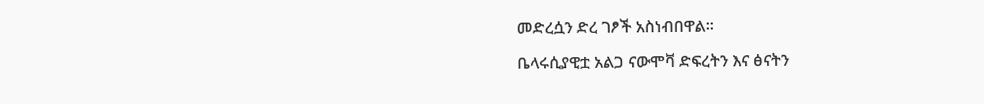መድረሷን ድረ ገፆች አስነብበዋል፡፡

ቤላሩሲያዊቷ አልጋ ናውሞቫ ድፍረትን እና ፅናትን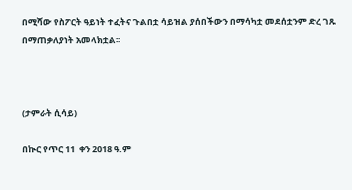በሚሻው የስፖርት ዓይነት ተፈትና ጉልበቷ ሳይዝል ያሰበችውን በማሳካቷ መደሰቷንም ድረ ገጹ በማጠቃለያነት አመላክቷል፡፡



(ታምራት ሲሳይ)

በኲር የጥር 11  ቀን 2018 ዓ.ም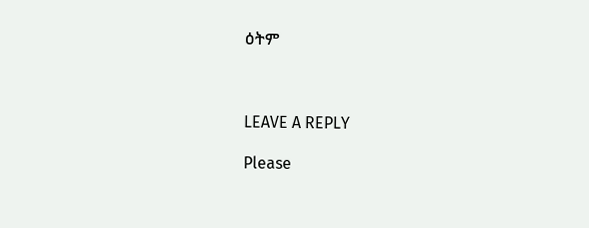ዕትም



LEAVE A REPLY

Please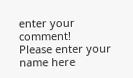enter your comment!
Please enter your name here